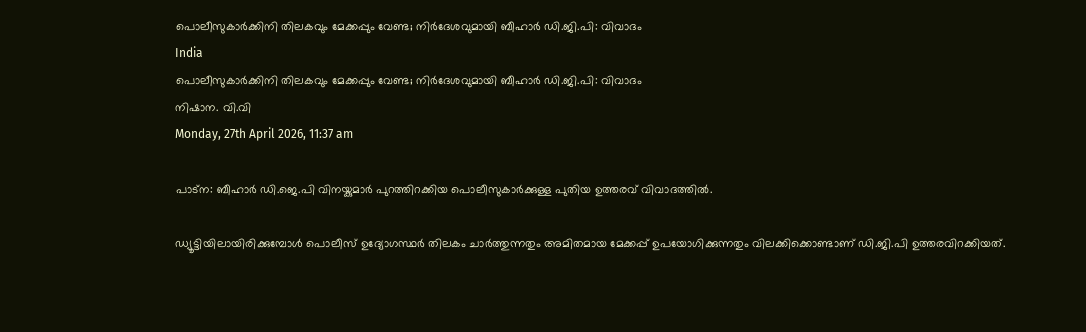പൊലീസുകാര്‍ക്കിനി തിലകവും മേക്കപ്പും വേണ്ട; നിര്‍ദേശവുമായി ബീഹാര്‍ ഡി.ജി.പി: വിവാദം
India
പൊലീസുകാര്‍ക്കിനി തിലകവും മേക്കപ്പും വേണ്ട; നിര്‍ദേശവുമായി ബീഹാര്‍ ഡി.ജി.പി: വിവാദം
നിഷാന. വി.വി
Monday, 27th April 2026, 11:37 am

പാട്‌ന: ബീഹാര്‍ ഡി.ജെ.പി വിനയ്കുമാര്‍ പുറത്തിറക്കിയ പൊലീസുകാര്‍ക്കുള്ള പുതിയ ഉത്തരവ് വിവാദത്തില്‍.

ഡ്യൂട്ടിയിലായിരിക്കുമ്പോള്‍ പൊലീസ് ഉദ്യോഗസ്ഥര്‍ തിലകം ചാര്‍ത്തുന്നതും അമിതമായ മേക്കപ്പ് ഉപയോഗിക്കുന്നതും വിലക്കിക്കൊണ്ടാണ് ഡി.ജി.പി ഉത്തരവിറക്കിയത്.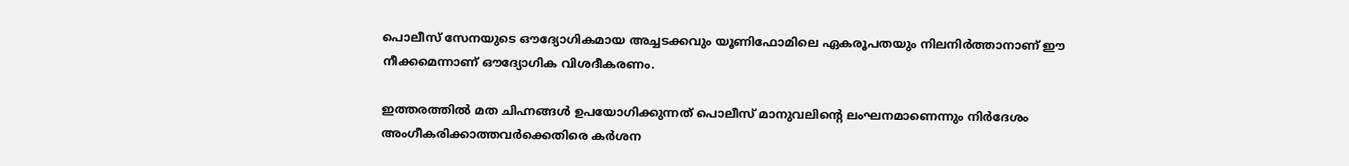പൊലീസ് സേനയുടെ ഔദ്യോഗികമായ അച്ചടക്കവും യൂണിഫോമിലെ ഏകരൂപതയും നിലനിര്‍ത്താനാണ് ഈ നീക്കമെന്നാണ് ഔദ്യോഗിക വിശദീകരണം.

ഇത്തരത്തില്‍ മത ചിഹ്നങ്ങള്‍ ഉപയോഗിക്കുന്നത് പൊലീസ് മാനുവലിന്റെ ലംഘനമാണെന്നും നിര്‍ദേശം അംഗീകരിക്കാത്തവര്‍ക്കെതിരെ കര്‍ശന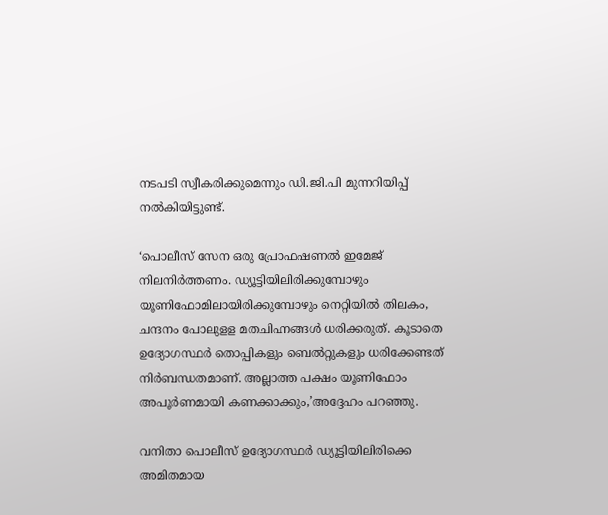നടപടി സ്വീകരിക്കുമെന്നും ഡി.ജി.പി മുന്നറിയിപ്പ് നല്‍കിയിട്ടുണ്ട്.

‘പൊലീസ് സേന ഒരു പ്രോഫഷണല്‍ ഇമേജ് നിലനിര്‍ത്തണം. ഡ്യൂട്ടിയിലിരിക്കുമ്പോഴും യൂണിഫോമിലായിരിക്കുമ്പോഴും നെറ്റിയില്‍ തിലകം, ചന്ദനം പോലുളള മതചിഹ്നങ്ങള്‍ ധരിക്കരുത്. കൂടാതെ ഉദ്യോഗസ്ഥര്‍ തൊപ്പികളും ബെല്‍റ്റുകളും ധരിക്കേണ്ടത് നിര്‍ബന്ധതമാണ്. അല്ലാത്ത പക്ഷം യൂണിഫോം അപൂര്‍ണമായി കണക്കാക്കും,’അദ്ദേഹം പറഞ്ഞു.

വനിതാ പൊലീസ് ഉദ്യോഗസ്ഥര്‍ ഡ്യൂട്ടിയിലിരിക്കെ അമിതമായ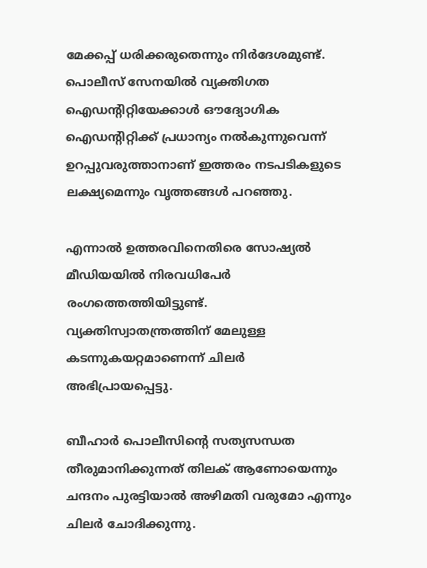മേക്കപ്പ് ധരിക്കരുതെന്നും നിര്‍ദേശമുണ്ട്. പൊലീസ് സേനയില്‍ വ്യക്തിഗത ഐഡന്റിറ്റിയേക്കാള്‍ ഔദ്യോഗിക ഐഡന്റിറ്റിക്ക് പ്രധാന്യം നല്‍കുന്നുവെന്ന് ഉറപ്പുവരുത്താനാണ് ഇത്തരം നടപടികളുടെ ലക്ഷ്യമെന്നും വൃത്തങ്ങള്‍ പറഞ്ഞു.

എന്നാല്‍ ഉത്തരവിനെതിരെ സോഷ്യല്‍ മീഡിയയില്‍ നിരവധിപേര്‍ രംഗത്തെത്തിയിട്ടുണ്ട്. വ്യക്തിസ്വാതന്ത്രത്തിന് മേലുള്ള കടന്നുകയറ്റമാണെന്ന് ചിലര്‍ അഭിപ്രായപ്പെട്ടു.

ബീഹാര്‍ പൊലീസിന്റെ സത്യസന്ധത തീരുമാനിക്കുന്നത് തിലക് ആണോയെന്നും ചന്ദനം പുരട്ടിയാല്‍ അഴിമതി വരുമോ എന്നും ചിലര്‍ ചോദിക്കുന്നു.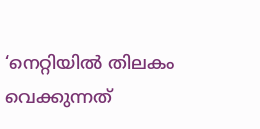‘നെറ്റിയില്‍ തിലകം വെക്കുന്നത്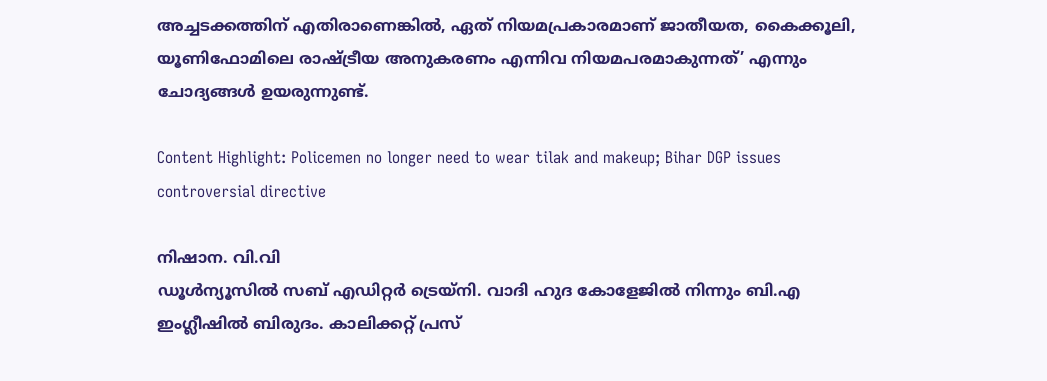അച്ചടക്കത്തിന് എതിരാണെങ്കില്‍, ഏത് നിയമപ്രകാരമാണ് ജാതീയത, കൈക്കൂലി, യൂണിഫോമിലെ രാഷ്ട്രീയ അനുകരണം എന്നിവ നിയമപരമാകുന്നത്’ എന്നും ചോദ്യങ്ങള്‍ ഉയരുന്നുണ്ട്.

Content Highlight: Policemen no longer need to wear tilak and makeup; Bihar DGP issues controversial directive

നിഷാന. വി.വി
ഡൂള്‍ന്യൂസില്‍ സബ് എഡിറ്റര്‍ ട്രെയ്‌നി. വാദി ഹുദ കോളേജില്‍ നിന്നും ബി.എ ഇംഗ്ലീഷില്‍ ബിരുദം. കാലിക്കറ്റ് പ്രസ്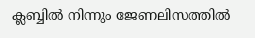ക്ലബ്ബില്‍ നിന്നും ജേണലിസത്തില്‍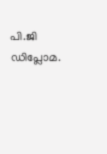പി.ജി ഡിപ്ലോമ.